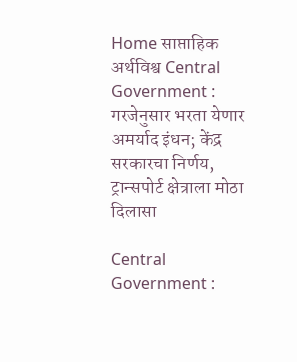Home साप्ताहिक अर्थविश्व Central Government : गरजेनुसार भरता येणार अमर्याद इंधन; केंद्र सरकारचा निर्णय, ट्रान्सपोर्ट क्षेत्राला मोठा दिलासा

Central Government :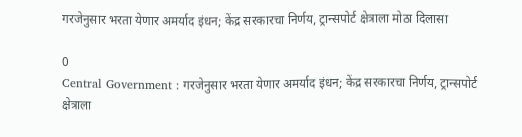गरजेनुसार भरता येणार अमर्याद इंधन; केंद्र सरकारचा निर्णय, ट्रान्सपोर्ट क्षेत्राला मोठा दिलासा

0
Central Government : गरजेनुसार भरता येणार अमर्याद इंधन; केंद्र सरकारचा निर्णय, ट्रान्सपोर्ट क्षेत्राला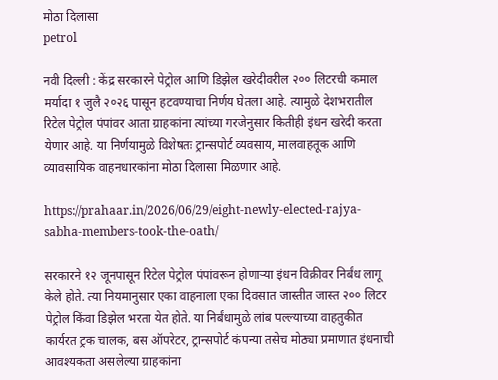मोठा दिलासा
petrol

नवी दिल्ली : केंद्र सरकारने पेट्रोल आणि डिझेल खरेदीवरील २०० लिटरची कमाल मर्यादा १ जुलै २०२६ पासून हटवण्याचा निर्णय घेतला आहे. त्यामुळे देशभरातील रिटेल पेट्रोल पंपांवर आता ग्राहकांना त्यांच्या गरजेनुसार कितीही इंधन खरेदी करता येणार आहे. या निर्णयामुळे विशेषतः ट्रान्सपोर्ट व्यवसाय, मालवाहतूक आणि व्यावसायिक वाहनधारकांना मोठा दिलासा मिळणार आहे.

https://prahaar.in/2026/06/29/eight-newly-elected-rajya-sabha-members-took-the-oath/

सरकारने १२ जूनपासून रिटेल पेट्रोल पंपांवरून होणाऱ्या इंधन विक्रीवर निर्बंध लागू केले होते. त्या नियमानुसार एका वाहनाला एका दिवसात जास्तीत जास्त २०० लिटर पेट्रोल किंवा डिझेल भरता येत होते. या निर्बंधामुळे लांब पल्ल्याच्या वाहतुकीत कार्यरत ट्रक चालक, बस ऑपरेटर, ट्रान्सपोर्ट कंपन्या तसेच मोठ्या प्रमाणात इंधनाची आवश्यकता असलेल्या ग्राहकांना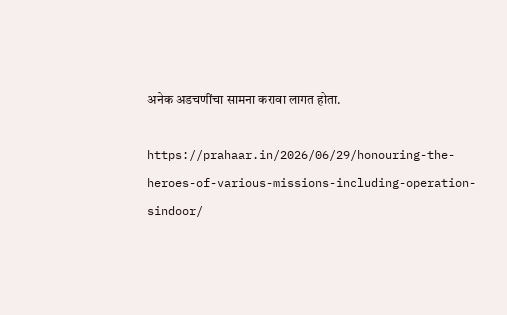अनेक अडचणींचा सामना करावा लागत होता.

https://prahaar.in/2026/06/29/honouring-the-heroes-of-various-missions-including-operation-sindoor/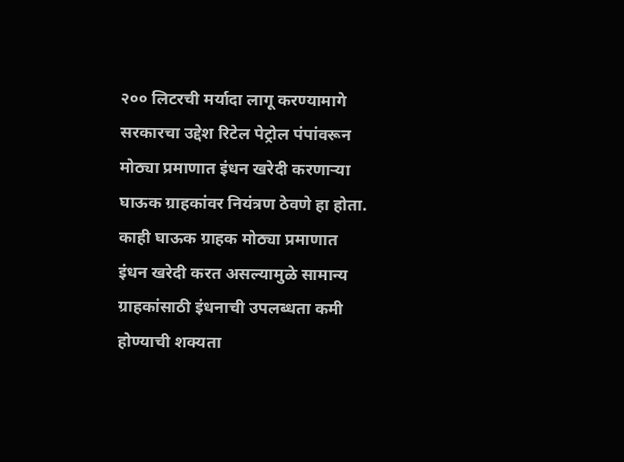२०० लिटरची मर्यादा लागू करण्यामागे सरकारचा उद्देश रिटेल पेट्रोल पंपांवरून मोठ्या प्रमाणात इंधन खरेदी करणाऱ्या घाऊक ग्राहकांवर नियंत्रण ठेवणे हा होता. काही घाऊक ग्राहक मोठ्या प्रमाणात इंधन खरेदी करत असल्यामुळे सामान्य ग्राहकांसाठी इंधनाची उपलब्धता कमी होण्याची शक्यता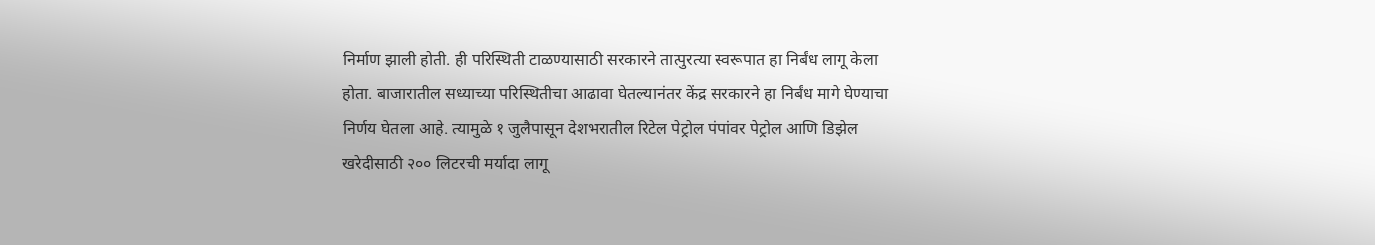निर्माण झाली होती. ही परिस्थिती टाळण्यासाठी सरकारने तात्पुरत्या स्वरूपात हा निर्बंध लागू केला होता. बाजारातील सध्याच्या परिस्थितीचा आढावा घेतल्यानंतर केंद्र सरकारने हा निर्बंध मागे घेण्याचा निर्णय घेतला आहे. त्यामुळे १ जुलैपासून देशभरातील रिटेल पेट्रोल पंपांवर पेट्रोल आणि डिझेल खरेदीसाठी २०० लिटरची मर्यादा लागू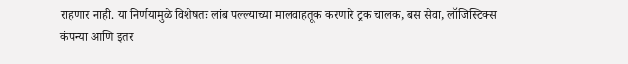राहणार नाही. या निर्णयामुळे विशेषतः लांब पल्ल्याच्या मालवाहतूक करणारे ट्रक चालक, बस सेवा, लॉजिस्टिक्स कंपन्या आणि इतर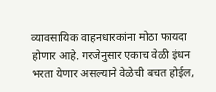व्यावसायिक वाहनधारकांना मोठा फायदा होणार आहे. गरजेनुसार एकाच वेळी इंधन भरता येणार असल्याने वेळेची बचत होईल,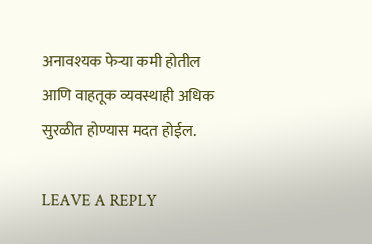अनावश्यक फेऱ्या कमी होतील आणि वाहतूक व्यवस्थाही अधिक सुरळीत होण्यास मदत होईल.

LEAVE A REPLY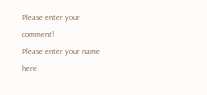Please enter your comment!
Please enter your name here